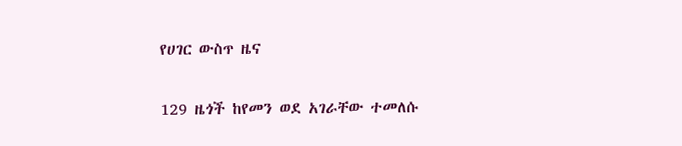የሀገር ውስጥ ዜና

129 ዜጎች ከየመን ወደ አገራቸው ተመለሱ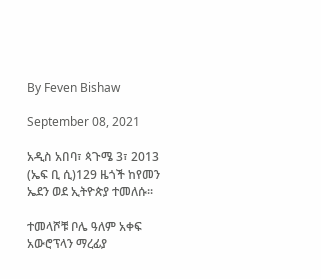By Feven Bishaw

September 08, 2021

አዲስ አበባ፣ ጳጉሜ 3፣ 2013 (ኤፍ ቢ ሲ)129 ዜጎች ከየመን ኤደን ወደ ኢትዮጵያ ተመለሱ፡፡

ተመላሾቹ ቦሌ ዓለም አቀፍ አውሮፕላን ማረፊያ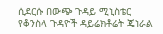ሲደርሱ በውጭ ጉዳይ ሚኒስቴር የቆንስላ ጉዳዮች ዳይሬክቶሬት ጄነራል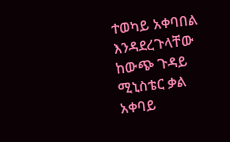ተወካይ አቀባበል እንዳደረጉላቸው ከውጭ ጉዳይ ሚኒስቴር ቃል አቀባይ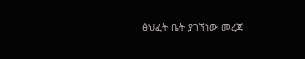ፅህፈት ቤት ያገኘነው መረጃ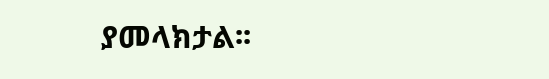ያመላክታል፡፡